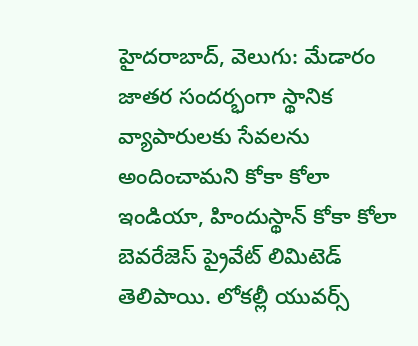హైదరాబాద్, వెలుగు: మేడారం జాతర సందర్భంగా స్థానిక వ్యాపారులకు సేవలను అందించామని కోకా కోలా ఇండియా, హిందుస్థాన్ కోకా కోలా బెవరేజెస్ ప్రైవేట్ లిమిటెడ్ తెలిపాయి. లోకల్లీ యువర్స్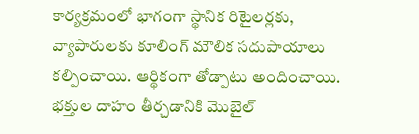కార్యక్రమంలో భాగంగా స్థానిక రిటైలర్లకు, వ్యాపారులకు కూలింగ్ మౌలిక సదుపాయాలు కల్పించాయి. ఆర్థికంగా తోడ్పాటు అందించాయి. భక్తుల దాహం తీర్చడానికి మొబైల్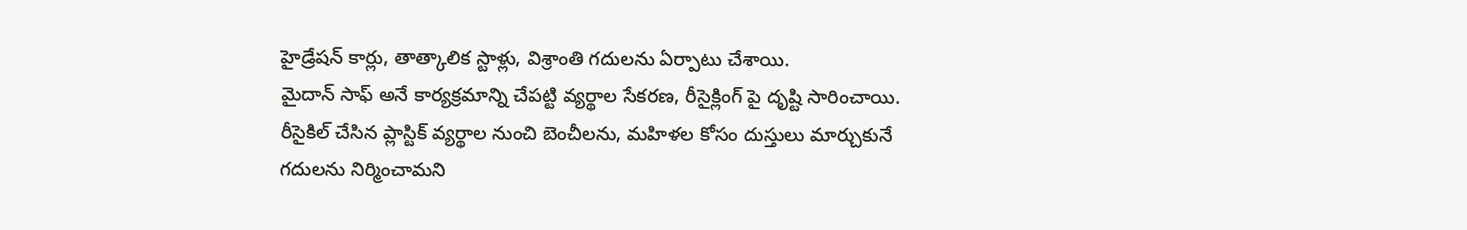హైడ్రేషన్ కార్లు, తాత్కాలిక స్టాళ్లు, విశ్రాంతి గదులను ఏర్పాటు చేశాయి.
మైదాన్ సాఫ్ అనే కార్యక్రమాన్ని చేపట్టి వ్యర్థాల సేకరణ, రీసైక్లింగ్ పై దృష్టి సారించాయి. రీసైకిల్ చేసిన ప్లాస్టిక్ వ్యర్థాల నుంచి బెంచీలను, మహిళల కోసం దుస్తులు మార్చుకునే గదులను నిర్మించామని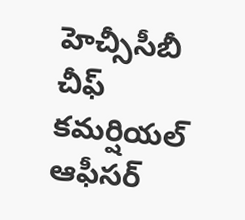హెచ్సీసీబీ చీఫ్ కమర్షియల్ ఆఫీసర్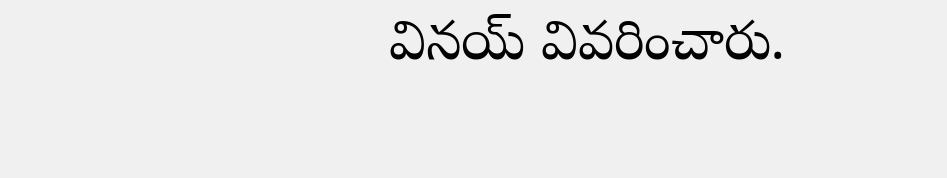వినయ్ వివరించారు.